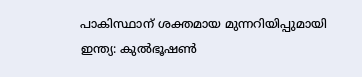പാകിസ്ഥാന് ശക്തമായ മുന്നറിയിപ്പുമായി ഇന്ത്യ: കുല്‍ഭൂഷണ്‍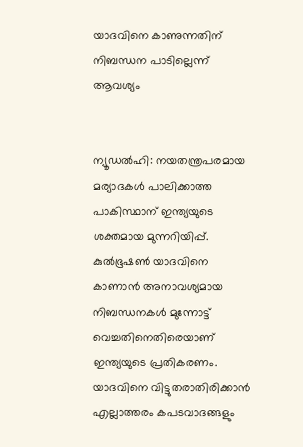യാദവിനെ കാണുന്നതിന് നിബന്ധന പാടില്ലെന്ന് ആവശ്യം


ന്യൂഡല്‍ഹി: നയതന്ത്രപരമായ മര്യാദകള്‍ പാലിക്കാത്ത പാകിസ്ഥാന് ഇന്ത്യയുടെ ശക്തമായ മുന്നറിയിപ്പ്. കുല്‍ഭൂഷണ്‍ യാദവിനെ കാണാന്‍ അനാവശ്യമായ നിബന്ധനകള്‍ മുന്നോട്ട് വെച്ചതിനെതിരെയാണ് ഇന്ത്യയുടെ പ്രതികരണം. യാദവിനെ വിട്ടുതരാതിരിക്കാന്‍ എല്ലാത്തരം കപടവാദങ്ങളും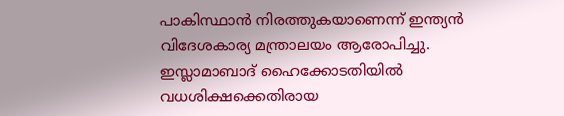പാകിസ്ഥാന്‍ നിരത്തുകയാണെന്ന് ഇന്ത്യന്‍ വിദേശകാര്യ മന്ത്രാലയം ആരോപിച്ചു. ഇസ്ലാമാബാദ് ഹൈക്കോടതിയില്‍ വധശിക്ഷക്കെതിരായ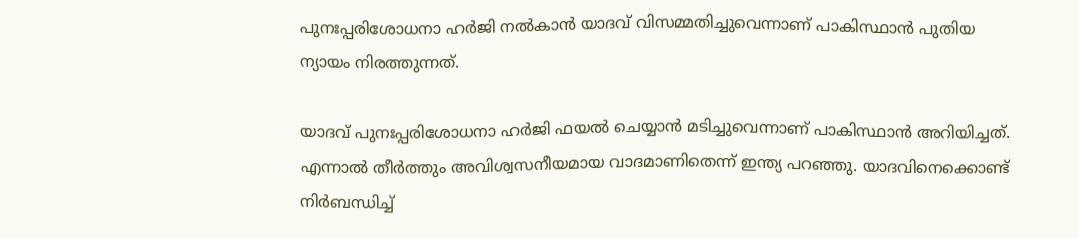പുനഃപ്പരിശോധനാ ഹര്‍ജി നല്‍കാന്‍ യാദവ് വിസമ്മതിച്ചുവെന്നാണ് പാകിസ്ഥാന്‍ പുതിയ ന്യായം നിരത്തുന്നത്.

യാദവ് പുനഃപ്പരിശോധനാ ഹര്‍ജി ഫയല്‍ ചെയ്യാന്‍ മടിച്ചുവെന്നാണ് പാകിസ്ഥാന്‍ അറിയിച്ചത്. എന്നാല്‍ തീര്‍ത്തും അവിശ്വസനീയമായ വാദമാണിതെന്ന് ഇന്ത്യ പറഞ്ഞു. യാദവിനെക്കൊണ്ട് നിര്‍ബന്ധിച്ച്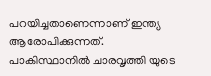പറയിച്ചതാണെന്നാണ് ഇന്ത്യ ആരോപിക്കുന്നത്. പാകിസ്ഥാനില്‍ ചാരവൃത്തി യുടെ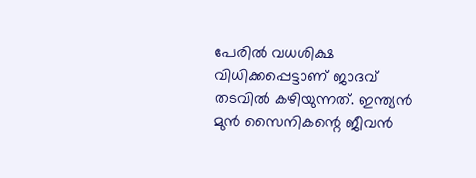പേരില്‍ വധശിക്ഷ വിധിക്കപ്പെട്ടാണ് ജാദവ് തടവില്‍ കഴിയുന്നത്. ഇന്ത്യന്‍ മുന്‍ സൈനികന്റെ ജീവന്‍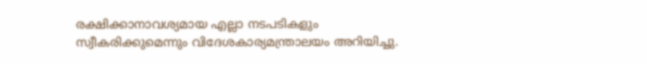രക്ഷിക്കാനാവശ്യമായ എല്ലാ നടപടികളും സ്വീകരിക്കുമെന്നും വിദേശകാര്യമന്ത്രാലയം അറിയിച്ചു.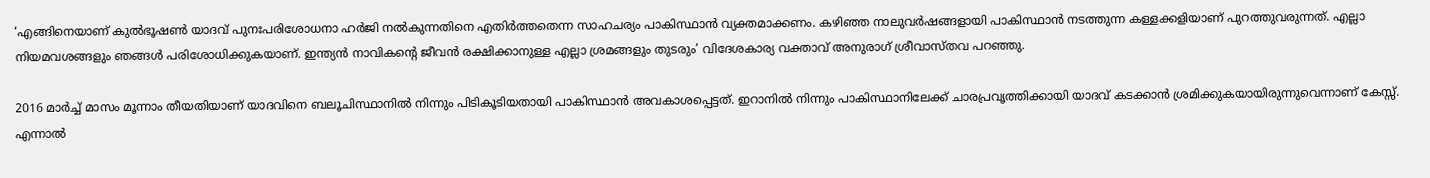‘എങ്ങിനെയാണ് കുല്‍ഭൂഷണ്‍ യാദവ് പുനഃപരിശോധനാ ഹര്‍ജി നല്‍കുന്നതിനെ എതിര്‍ത്തതെന്ന സാഹചര്യം പാകിസ്ഥാന്‍ വ്യക്തമാക്കണം. കഴിഞ്ഞ നാലുവര്‍ഷങ്ങളായി പാകിസ്ഥാന്‍ നടത്തുന്ന കള്ളക്കളിയാണ് പുറത്തുവരുന്നത്. എല്ലാ നിയമവശങ്ങളും ഞങ്ങള്‍ പരിശോധിക്കുകയാണ്. ഇന്ത്യന്‍ നാവികന്റെ ജീവന്‍ രക്ഷിക്കാനുള്ള എല്ലാ ശ്രമങ്ങളും തുടരും’ വിദേശകാര്യ വക്താവ് അനുരാഗ് ശ്രീവാസ്തവ പറഞ്ഞു.

2016 മാര്‍ച്ച് മാസം മൂന്നാം തീയതിയാണ് യാദവിനെ ബലൂചിസ്ഥാനില്‍ നിന്നും പിടികൂടിയതായി പാകിസ്ഥാന്‍ അവകാശപ്പെട്ടത്. ഇറാനില്‍ നിന്നും പാകിസ്ഥാനിലേക്ക് ചാരപ്രവൃത്തിക്കായി യാദവ് കടക്കാന്‍ ശ്രമിക്കുകയായിരുന്നുവെന്നാണ് കേസ്സ്. എന്നാല്‍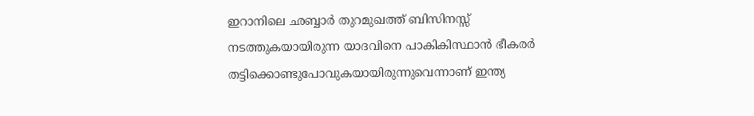ഇറാനിലെ ഛബ്ബാര്‍ തുറമുഖത്ത് ബിസിനസ്സ് നടത്തുകയായിരുന്ന യാദവിനെ പാകികിസ്ഥാന്‍ ഭീകരര്‍ തട്ടിക്കൊണ്ടുപോവുകയായിരുന്നുവെന്നാണ് ഇന്ത്യ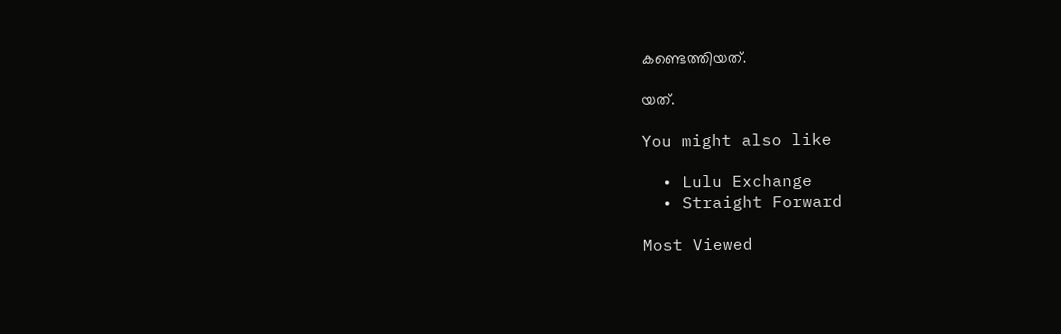കണ്ടെത്തിയത്.

യത്.

You might also like

  • Lulu Exchange
  • Straight Forward

Most Viewed